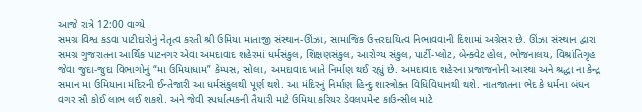આજે રાત્રે 12:00 વાગ્યે
સમગ્ર વિશ્વ કડવા પાટીદારોનું નેતૃત્વ કરતી શ્રી ઉમિયા માતાજી સંસ્થાન-ઊંઝા, સામાજિક ઉત્તરદાયિત્વ નિભાવવાની દિશામાં અગ્રેસર છે. ઊંઝા સંસ્થાન દ્વારા સમગ્ર ગુજરાતના આર્થિક પાટનગર એવા અમદાવાદ શહેરમાં ધર્મસંકુલ, શિક્ષણસંકુલ, આરોગ્ય સંકુલ, પાર્ટી-પ્લોટ, બેન્ક્વેટ હોલ, ભોજનાલય, વિશ્રાંતિગૃહ જેવા જુદા-જુદા વિભાગોનું “મા ઉમિયાધામ” કેમ્પસ, સોલા, અમદાવાદ ખાતે નિર્માણ થઈ રહ્યું છે. અમદાવાદ શહેરના પ્રજાજનોની આસ્થા અને શ્રદ્ધા ના કેન્દ્ર સમાન મા ઉમિયાના મંદિરની ઈન્તેજારી આ ધર્મસંકુલથી પૂર્ણ થશે. આ મંદિરનું નિર્માણ હિન્દુ શાસ્ત્રોક્ત વિધિવિધાનથી થશે. નાતજાતના ભેદ કે ધર્મના બંધન વગર સૌ કોઈ લાભ લઈ શકશે. અને જેવી સ્પર્ધાત્મકની તૈયારી માટે ઉમિયા કરિયર ડેવલપમેન્ટ કાઉન્સીલ માટે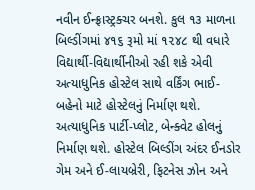નવીન ઈન્ફ્રાસ્ટ્રક્ચર બનશે. કુલ ૧૩ માળના બિલ્ડીંગમાં ૪૧૬ રૂમો માં ૧૨૪૮ થી વધારે વિદ્યાર્થી-વિદ્યાર્થીનીઓ રહી શકે એવી અત્યાધુનિક હોસ્ટેલ સાથે વર્કિંગ ભાઈ-બહેનો માટે હોસ્ટેલનું નિર્માણ થશે. અત્યાધુનિક પાર્ટી-પ્લોટ, બેન્ક્વેટ હોલનું નિર્માણ થશે. હોસ્ટેલ બિલ્ડીંગ અંદર ઈનડોર ગેમ અને ઈ-લાયબ્રેરી, ફિટનેસ ઝોન અને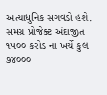અત્યાધુનિક સગવડો હશે.
સમગ્ર પ્રોજેક્ટ અંદાજીત ૧૫૦૦ કરોડ ના ખર્ચે કુલ ૭૪૦૦૦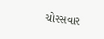ચોરસવાર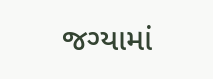જગ્યામાં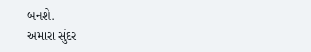બનશે.
અમારા સુંદર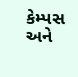કેમ્પસ અને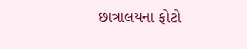છાત્રાલયના ફોટો